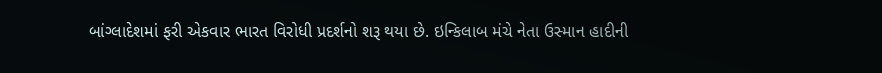બાંગ્લાદેશમાં ફરી એકવાર ભારત વિરોધી પ્રદર્શનો શરૂ થયા છે. ઇન્કિલાબ મંચે નેતા ઉસ્માન હાદીની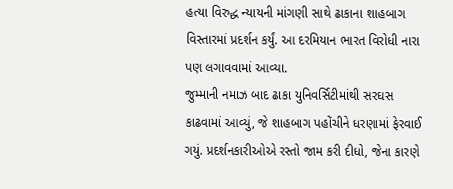હત્યા વિરુદ્ધ ન્યાયની માંગણી સાથે ઢાકાના શાહબાગ વિસ્તારમાં પ્રદર્શન કર્યું. આ દરમિયાન ભારત વિરોધી નારા પણ લગાવવામાં આવ્યા.
જુમ્માની નમાઝ બાદ ઢાકા યુનિવર્સિટીમાંથી સરઘસ કાઢવામાં આવ્યું, જે શાહબાગ પહોંચીને ધરણામાં ફેરવાઈ ગયું. પ્રદર્શનકારીઓએ રસ્તો જામ કરી દીધો, જેના કારણે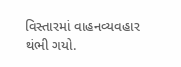વિસ્તારમાં વાહનવ્યવહાર થંભી ગયો.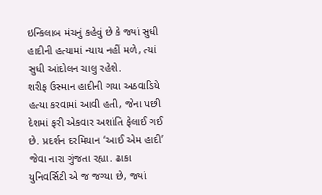ઇન્કિલાબ મંચનું કહેવું છે કે જ્યાં સુધી હાદીની હત્યામાં ન્યાય નહીં મળે, ત્યાં સુધી આંદોલન ચાલુ રહેશે.
શરીફ ઉસ્માન હાદીની ગયા અઠવાડિયે હત્યા કરવામાં આવી હતી, જેના પછી દેશમાં ફરી એકવાર અશાંતિ ફેલાઈ ગઈ છે. પ્રદર્શન દરમિયાન ‘આઈ એમ હાદી’ જેવા નારા ગુંજતા રહ્યા. ઢાકા યુનિવર્સિટી એ જ જગ્યા છે, જ્યાં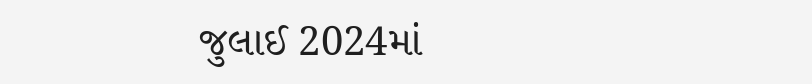જુલાઈ 2024માં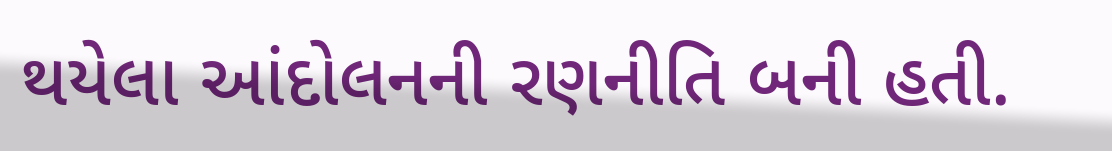થયેલા આંદોલનની રણનીતિ બની હતી.